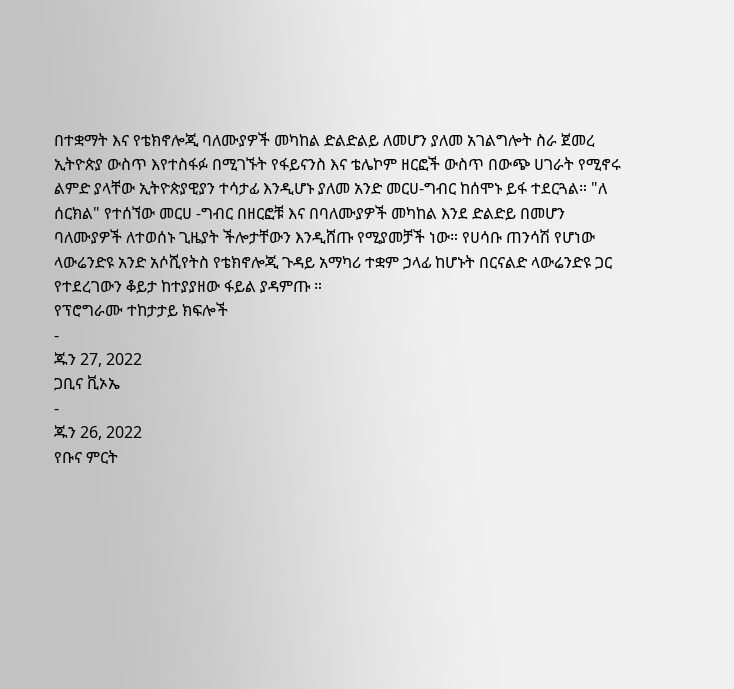በተቋማት እና የቴክኖሎጂ ባለሙያዎች መካከል ድልድልይ ለመሆን ያለመ አገልግሎት ስራ ጀመረ
ኢትዮጵያ ውስጥ እየተስፋፉ በሚገኙት የፋይናንስ እና ቴሌኮም ዘርፎች ውስጥ በውጭ ሀገራት የሚኖሩ ልምድ ያላቸው ኢትዮጵያዊያን ተሳታፊ እንዲሆኑ ያለመ አንድ መርሀ-ግብር ከሰሞኑ ይፋ ተደርጓል። "ለ ሰርክል" የተሰኘው መርሀ -ግብር በዘርፎቹ እና በባለሙያዎች መካከል እንደ ድልድይ በመሆን ባለሙያዎች ለተወሰኑ ጊዜያት ችሎታቸውን እንዲሸጡ የሚያመቻች ነው። የሀሳቡ ጠንሳሽ የሆነው ላውሬንድዩ አንድ አሶሺየትስ የቴክኖሎጂ ጉዳይ አማካሪ ተቋም ኃላፊ ከሆኑት በርናልድ ላውሬንድዩ ጋር የተደረገውን ቆይታ ከተያያዘው ፋይል ያዳምጡ ።
የፕሮግራሙ ተከታታይ ክፍሎች
-
ጁን 27, 2022
ጋቢና ቪኦኤ
-
ጁን 26, 2022
የቡና ምርት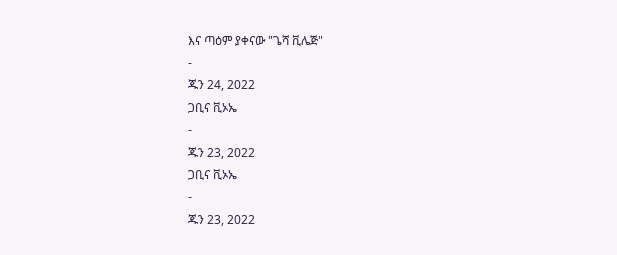እና ጣዕም ያቀናው "ጌሻ ቪሌጅ"
-
ጁን 24, 2022
ጋቢና ቪኦኤ
-
ጁን 23, 2022
ጋቢና ቪኦኤ
-
ጁን 23, 2022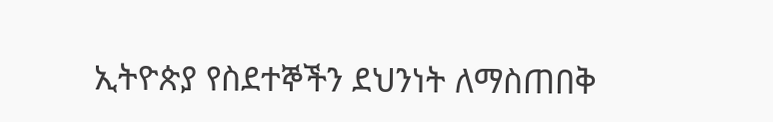ኢትዮጵያ የስደተኞችን ደህንነት ለማስጠበቅ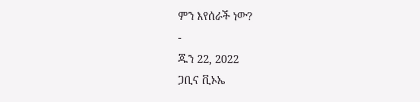ምን እየሰራች ነው?
-
ጁን 22, 2022
ጋቢና ቪኦኤ